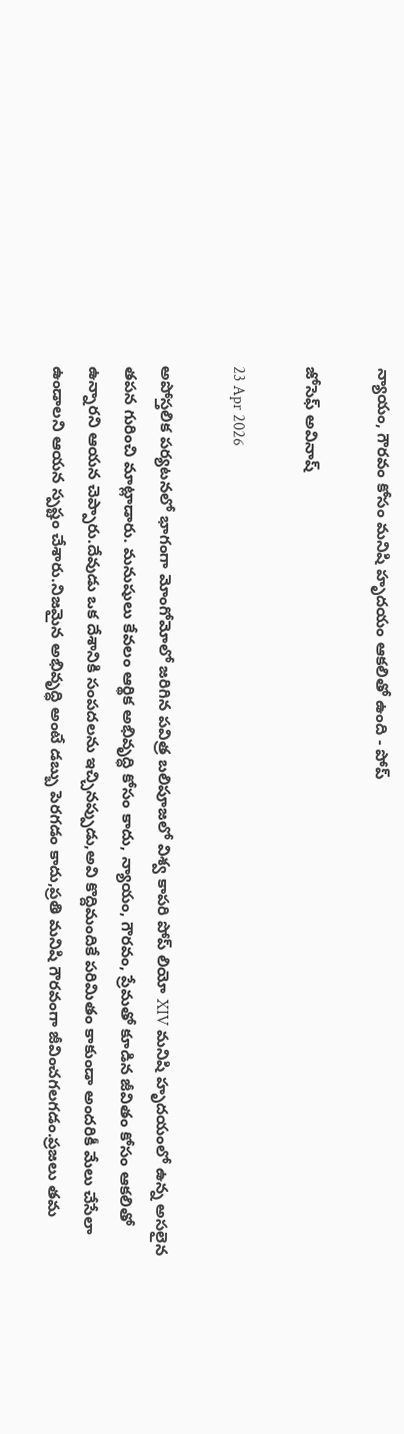న్యాయం, గౌరవం కోసం మనిషి హృదయం ఆకలితో ఉంది - పోప్

జోసెఫ్ అవినాష్

23 Apr 2026

అపోస్తలిక పర్యటనలో భాగంగా మోంగోమోలో జరిగిన పవిత్ర బలిపూజలో విశ్వ కాపరి పోప్ లియో XIV మనిషి హృదయంలో ఉన్న అసలైన తపన గురించి మాట్లాడారు. మనుషులు కేవలం ఆర్థిక అభివృద్ధి కోసం కాదు, న్యాయం, గౌరవం, ప్రేమతో కూడిన జీవితం కోసం ఆకలితో ఉన్నారని ఆయన చెప్పారు.దేవుడు ఒక దేశానికి సంపదలను ఇచ్చినప్పుడు,అవి కొద్దిమందికే పరిమితం కాకుండా అందరికీ మేలు చేసేలా ఉండాలని ఆయన స్పష్టం చేశారు.నిజమైన అభివృద్ధి అంటే డబ్బు పెరగడం కాదు,ప్రతి మనిషి గౌరవంగా జీవించగలగడం.ప్రజలు తమ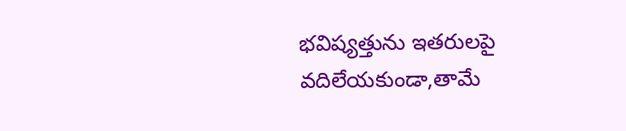భవిష్యత్తును ఇతరులపై వదిలేయకుండా,తామే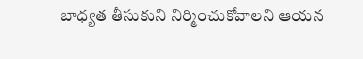బాధ్యత తీసుకుని నిర్మించుకోవాలని ఆయన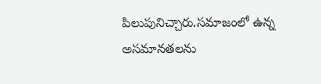పిలుపునిచ్చారు.సమాజంలో ఉన్న అసమానతలను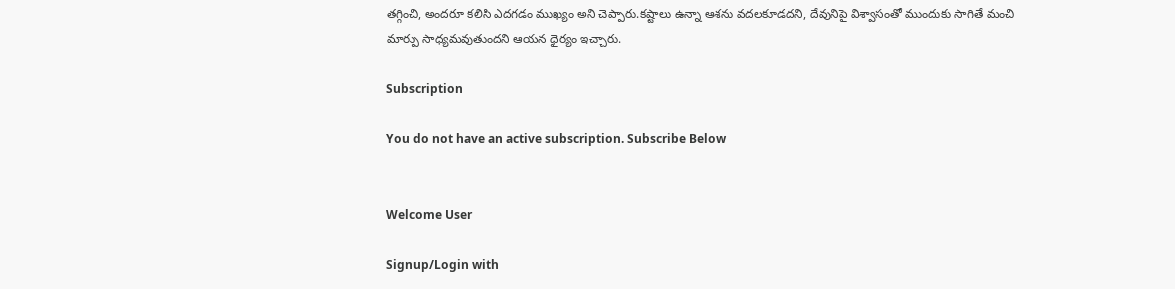తగ్గించి, అందరూ కలిసి ఎదగడం ముఖ్యం అని చెప్పారు.కష్టాలు ఉన్నా ఆశను వదలకూడదని, దేవునిపై విశ్వాసంతో ముందుకు సాగితే మంచి మార్పు సాధ్యమవుతుందని ఆయన ధైర్యం ఇచ్చారు.

Subscription

You do not have an active subscription. Subscribe Below


Welcome User

Signup/Login with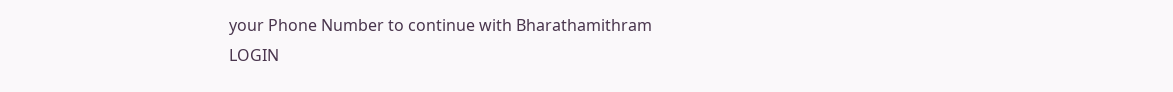your Phone Number to continue with Bharathamithram
LOGIN